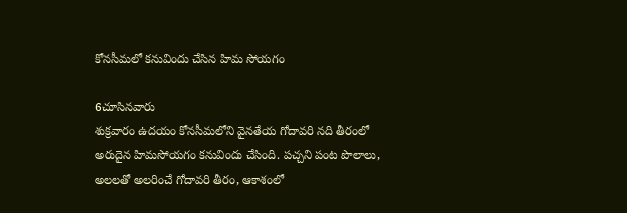కోనసీమలో కనువిందు చేసిన హిమ సోయగం

6చూసినవారు
శుక్రవారం ఉదయం కోనసీమలోని వైనతేయ గోదావరి నది తీరంలో అరుదైన హిమసోయగం కనువిందు చేసింది. పచ్చని పంట పొలాలు, అలలతో అలరించే గోదావరి తీరం, ఆకాశంలో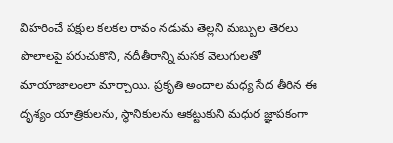విహరించే పక్షుల కలకల రావం నడుమ తెల్లని మబ్బుల తెరలు పొలాలపై పరుచుకొని, నదీతీరాన్ని మసక వెలుగులతో మాయాజాలంలా మార్చాయి. ప్రకృతి అందాల మధ్య సేద తీరిన ఈ దృశ్యం యాత్రికులను, స్థానికులను ఆకట్టుకుని మధుర జ్ఞాపకంగా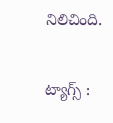నిలిచింది.

ట్యాగ్స్ :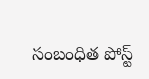సంబంధిత పోస్ట్